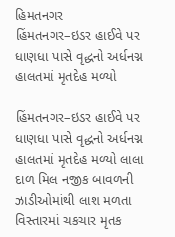હિમતનગર
હિંમતનગર–ઇડર હાઈવે પર ધાણધા પાસે વૃદ્ધનો અર્ધનગ્ન હાલતમાં મૃતદેહ મળ્યો

હિંમતનગર–ઇડર હાઈવે પર ધાણધા પાસે વૃદ્ધનો અર્ધનગ્ન હાલતમાં મૃતદેહ મળ્યો લાલા દાળ મિલ નજીક બાવળની ઝાડીઓમાંથી લાશ મળતા વિસ્તારમાં ચકચાર મૃતક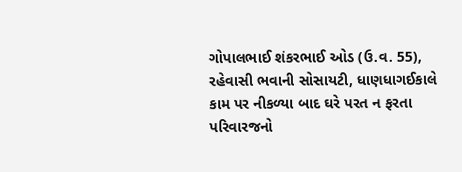ગોપાલભાઈ શંકરભાઈ ઓડ (ઉ.વ. 55), રહેવાસી ભવાની સોસાયટી, ધાણધાગઈકાલે કામ પર નીકળ્યા બાદ ઘરે પરત ન ફરતા પરિવારજનો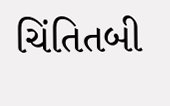ચિંતિતબી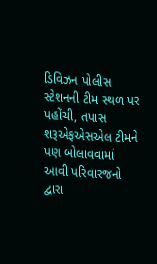ડિવિઝન પોલીસ સ્ટેશનની ટીમ સ્થળ પર પહોંચી, તપાસ શરૂએફએસએલ ટીમને પણ બોલાવવામાં આવી પરિવારજનો દ્વારા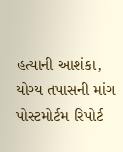હત્યાની આશંકા, યોગ્ય તપાસની માંગ પોસ્ટમોર્ટમ રિપોર્ટ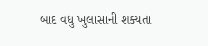બાદ વધુ ખુલાસાની શક્યતા